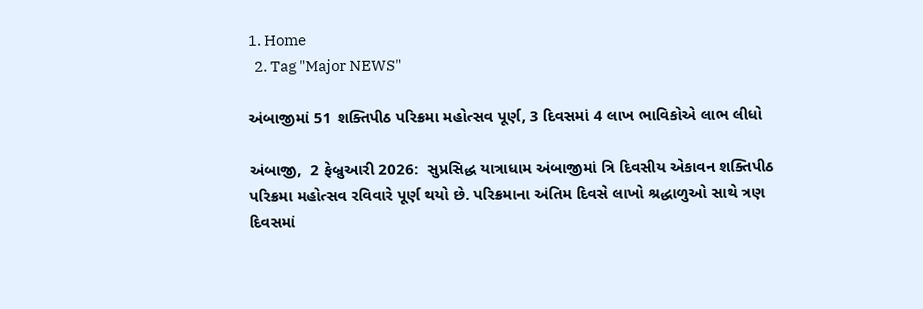1. Home
  2. Tag "Major NEWS"

અંબાજીમાં 51 શક્તિપીઠ પરિક્રમા મહોત્સવ પૂર્ણ, 3 દિવસમાં 4 લાખ ભાવિકોએ લાભ લીધો

અંબાજી,  2 ફેબ્રુઆરી 2026:  સુપ્રસિદ્ધ યાત્રાધામ અંબાજીમાં ત્રિ દિવસીય એકાવન શક્તિપીઠ પરિક્રમા મહોત્સવ રવિવારે પૂર્ણ થયો છે. પરિક્રમાના અંતિમ દિવસે લાખો શ્રદ્ધાળુઓ સાથે ત્રણ દિવસમાં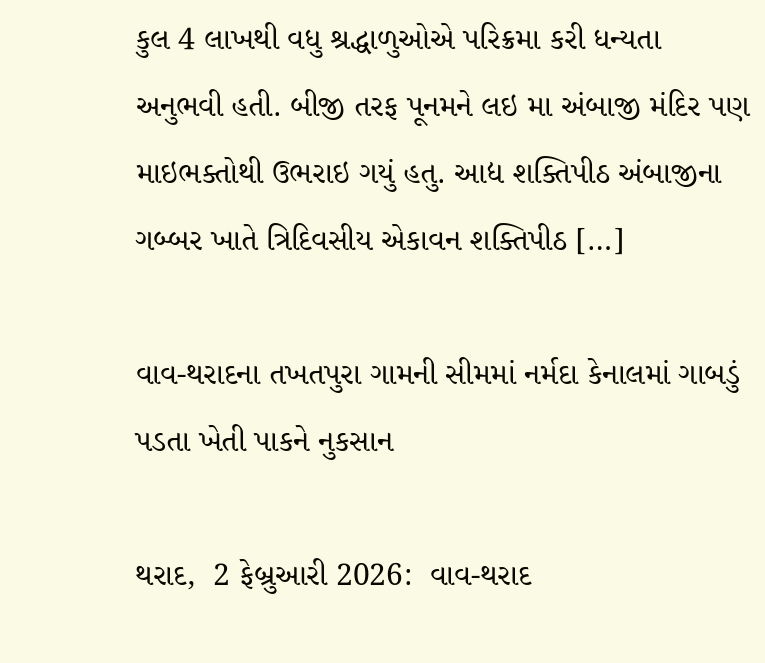કુલ 4 લાખથી વધુ શ્રદ્ધાળુઓએ પરિક્રમા કરી ધન્યતા અનુભવી હતી. બીજી તરફ પૂનમને લઇ મા અંબાજી મંદિર પણ માઇભક્તોથી ઉભરાઇ ગયું હતુ. આદ્ય શક્તિપીઠ અંબાજીના ગબ્બર ખાતે ત્રિદિવસીય એકાવન શક્તિપીઠ […]

વાવ-થરાદના તખતપુરા ગામની સીમમાં નર્મદા કેનાલમાં ગાબડું પડતા ખેતી પાકને નુકસાન

થરાદ,  2 ફેબ્રુઆરી 2026:  વાવ-થરાદ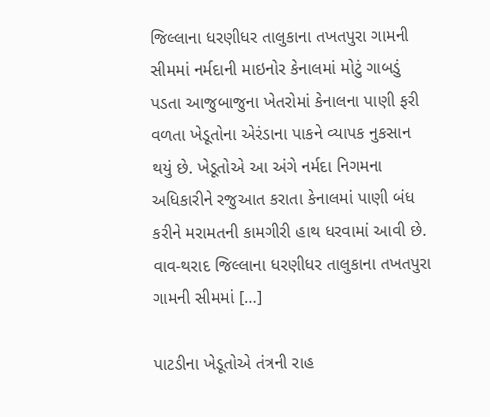જિલ્લાના ધરણીધર તાલુકાના તખતપુરા ગામની સીમમાં નર્મદાની માઇનોર કેનાલમાં મોટું ગાબડું પડતા આજુબાજુના ખેતરોમાં કેનાલના પાણી ફરી વળતા ખેડૂતોના એરંડાના પાકને વ્યાપક નુકસાન થયું છે. ખેડૂતોએ આ અંગે નર્મદા નિગમના અધિકારીને રજુઆત કરાતા કેનાલમાં પાણી બંધ કરીને મરામતની કામગીરી હાથ ધરવામાં આવી છે. વાવ-થરાદ જિલ્લાના ધરણીધર તાલુકાના તખતપુરા ગામની સીમમાં […]

પાટડીના ખેડૂતોએ તંત્રની રાહ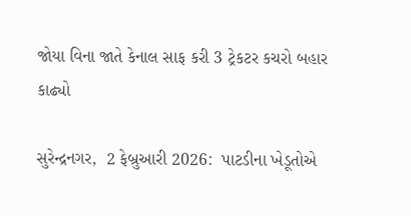જોયા વિના જાતે કેનાલ સાફ કરી 3 ટ્રેકટર કચરો બહાર કાઢ્યો

સુરેન્દ્રનગર,  2 ફેબ્રુઆરી 2026:  પાટડીના ખેડૂતોએ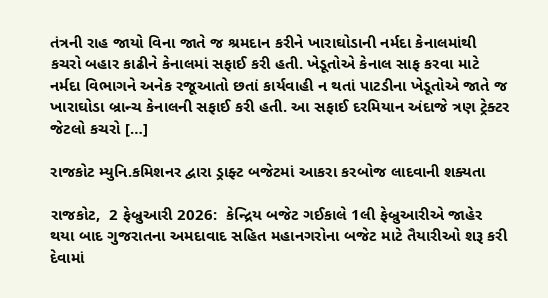તંત્રની રાહ જાયો વિના જાતે જ શ્રમદાન કરીને ખારાઘોડાની નર્મદા કેનાલમાંથી કચરો બહાર કાઢીને કેનાલમાં સફાઈ કરી હતી. ખેડૂતોએ કેનાલ સાફ કરવા માટે નર્મદા વિભાગને અનેક રજૂઆતો છતાં કાર્યવાહી ન થતાં પાટડીના ખેડૂતોએ જાતે જ ખારાઘોડા બ્રાન્ચ કેનાલની સફાઈ કરી હતી. આ સફાઈ દરમિયાન અંદાજે ત્રણ ટ્રેક્ટર જેટલો કચરો […]

રાજકોટ મ્યુનિ.કમિશનર દ્વારા ડ્રાફ્ટ બજેટમાં આકરા કરબોજ લાદવાની શક્યતા

રાજકોટ,  2 ફેબ્રુઆરી 2026:  કેન્દ્રિય બજેટ ગઈકાલે 1લી ફેબ્રુઆરીએ જાહેર થયા બાદ ગુજરાતના અમદાવાદ સહિત મહાનગરોના બજેટ માટે તૈયારીઓ શરૂ કરી દેવામાં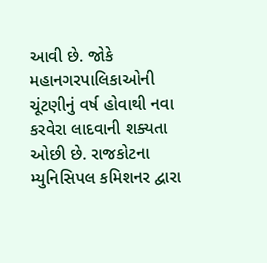આવી છે. જોકે મહાનગરપાલિકાઓની ચૂંટણીનું વર્ષ હોવાથી નવા કરવેરા લાદવાની શક્યતા ઓછી છે. રાજકોટના મ્યુનિસિપલ કમિશનર દ્વારા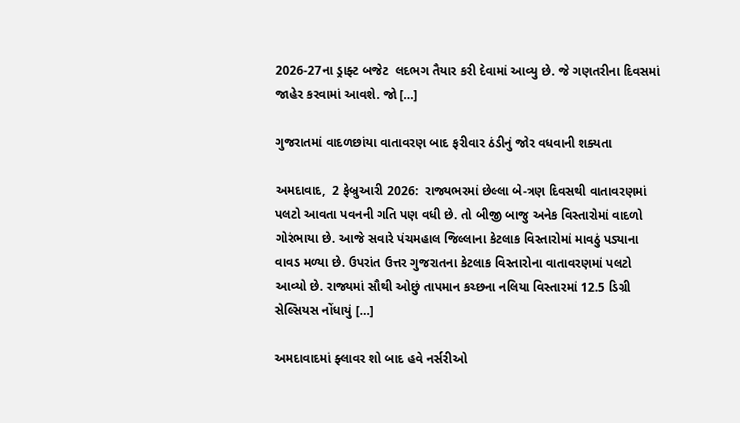2026-27ના ડ્રાફ્ટ બજેટ  લદભગ તૈયાર કરી દેવામાં આવ્યુ છે. જે ગણતરીના દિવસમાં જાહેર કરવામાં આવશે. જો […]

ગુજરાતમાં વાદળછાંયા વાતાવરણ બાદ ફરીવાર ઠંડીનું જોર વધવાની શક્યતા

અમદાવાદ,  2 ફેબ્રુઆરી 2026:  રાજ્યભરમાં છેલ્લા બે-ત્રણ દિવસથી વાતાવરણમાં પલટો આવતા પવનની ગતિ પણ વધી છે. તો બીજી બાજુ અનેક વિસ્તારોમાં વાદળો ગોરંભાયા છે. આજે સવારે પંચમહાલ જિલ્લાના કેટલાક વિસ્તારોમાં માવઠું પડ્યાના વાવડ મળ્યા છે. ઉપરાંત ઉત્તર ગુજરાતના કેટલાક વિસ્તારોના વાતાવરણમાં પલટો આવ્યો છે. રાજ્યમાં સૌથી ઓછું તાપમાન કચ્છના નલિયા વિસ્તારમાં 12.5 ડિગ્રી સેલ્સિયસ નોંધાયું […]

અમદાવાદમાં ફ્લાવર શો બાદ હવે નર્સરીઓ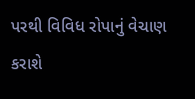પરથી વિવિધ રોપાનું વેચાણ કરાશે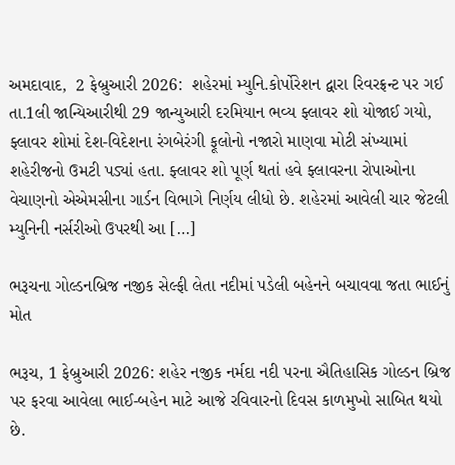અમદાવાદ,  2 ફેબ્રુઆરી 2026:  શહેરમાં મ્યુનિ.કોર્પોરેશન દ્વારા રિવરફ્રન્ટ પર ગઈ તા.1લી જાન્યિઆરીથી 29 જાન્યુઆરી દરમિયાન ભવ્ય ફ્લાવર શો યોજાઈ ગયો, ફ્લાવર શોમાં દેશ-વિદેશના રંગબેરંગી ફૂલોનો નજારો માણવા મોટી સંખ્યામાં શહેરીજનો ઉમટી પડ્યાં હતા. ફ્લાવર શો પૂર્ણ થતાં હવે ફ્લાવરના રોપાઓના વેચાણનો એએમસીના ગાર્ડન વિભાગે નિર્ણય લીધો છે. શહેરમાં આવેલી ચાર જેટલી મ્યુનિની નર્સરીઓ ઉપરથી આ […]

ભરૂચના ગોલ્ડનબ્રિજ નજીક સેલ્ફી લેતા નદીમાં પડેલી બહેનને બચાવવા જતા ભાઈનું મોત

ભરૂચ, 1 ફેબ્રુઆરી 2026: શહેર નજીક નર્મદા નદી પરના ઐતિહાસિક ગોલ્ડન બ્રિજ પર ફરવા આવેલા ભાઈ-બહેન માટે આજે રવિવારનો દિવસ કાળમુખો સાબિત થયો છે.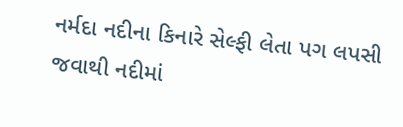નર્મદા નદીના કિનારે સેલ્ફી લેતા પગ લપસી જવાથી નદીમાં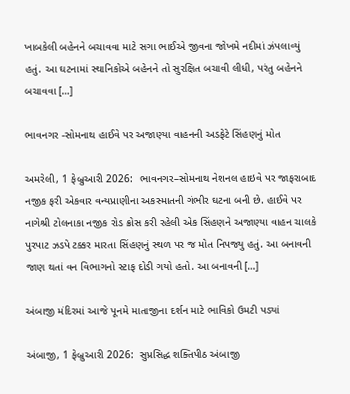ખાબકેલી બહેનને બચાવવા માટે સગા ભાઈએ જીવના જોખમે નદીમાં ઝંપલાવ્યું હતું. આ ઘટનામાં સ્થાનિકોએ બહેનને તો સુરક્ષિત બચાવી લીધી, પરંતુ બહેનને બચાવવા […]

ભાવનગર -સોમનાથ હાઈવે પર અજાણ્યા વાહનની અડફેટે સિંહણનું મોત

અમરેલી, 1 ફેબ્રુઆરી 2026:  ભાવનગર–સોમનાથ નેશનલ હાઇવે પર જાફરાબાદ નજીક ફરી એકવાર વન્યપ્રાણીના અકસ્માતની ગંભીર ઘટના બની છે. હાઈવે પર નાગેશ્રી ટોલનાકા નજીક રોડ ક્રોસ કરી રહેલી એક સિંહણને અજાણ્યા વાહન ચાલકે પુરપાટ ઝડપે ટક્કર મારતા સિંહણનું સ્થળ પર જ મોત નિપજ્યુ હતું. આ બનાવની જાણ થતાં વન વિભાગનો સ્ટાફ દોડી ગયો હતો. આ બનાવની […]

અંબાજી મંદિરમાં આજે પૂનમે માતાજીના દર્શન માટે ભાવિકો ઉમટી પડ્યાં

અંબાજી, 1 ફેબ્રુઆરી 2026:  સુપ્રસિદ્ધ શક્તિપીઠ અંબાજી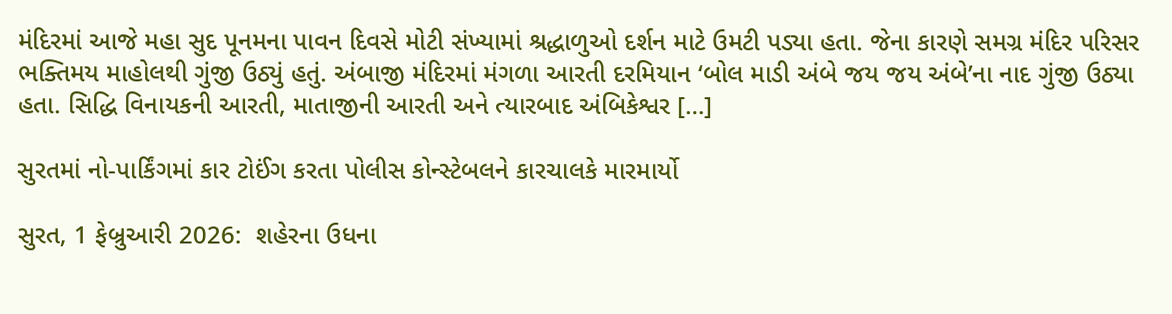મંદિરમાં આજે મહા સુદ પૂનમના પાવન દિવસે મોટી સંખ્યામાં શ્રદ્ધાળુઓ દર્શન માટે ઉમટી પડ્યા હતા. જેના કારણે સમગ્ર મંદિર પરિસર ભક્તિમય માહોલથી ગુંજી ઉઠ્યું હતું. અંબાજી મંદિરમાં મંગળા આરતી દરમિયાન ‘બોલ માડી અંબે જય જય અંબે’ના નાદ ગુંજી ઉઠ્યા હતા. સિદ્ધિ વિનાયકની આરતી, માતાજીની આરતી અને ત્યારબાદ અંબિકેશ્વર […]

સુરતમાં નો-પાર્કિંગમાં કાર ટોઈંગ કરતા પોલીસ કોન્સ્ટેબલને કારચાલકે મારમાર્યો

સુરત, 1 ફેબ્રુઆરી 2026:  શહેરના ઉધના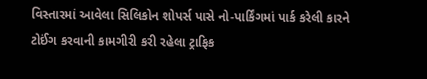વિસ્તારમાં આવેલા સિલિકોન શોપર્સ પાસે નો-પાર્કિંગમાં પાર્ક કરેલી કારને ટોઈંગ કરવાની કામગીરી કરી રહેલા ટ્રાફિક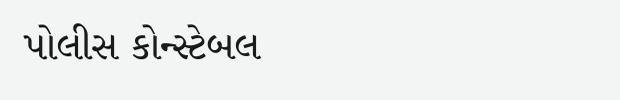પોલીસ કોન્સ્ટેબલ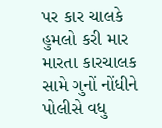પર કાર ચાલકે હુમલો કરી માર મારતા કારચાલક સામે ગુનોં નોંધીને પોલીસે વધુ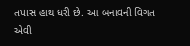તપાસ હાથ ધરી છે. આ બનાવની વિગત એવી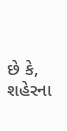છે કે, શહેરના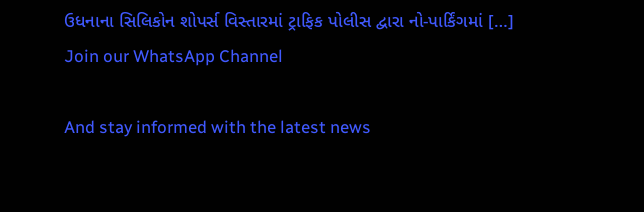ઉધનાના સિલિકોન શોપર્સ વિસ્તારમાં ટ્રાફિક પોલીસ દ્વારા નો-પાર્કિંગમાં […]
Join our WhatsApp Channel

And stay informed with the latest news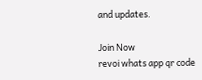and updates.

Join Now
revoi whats app qr code